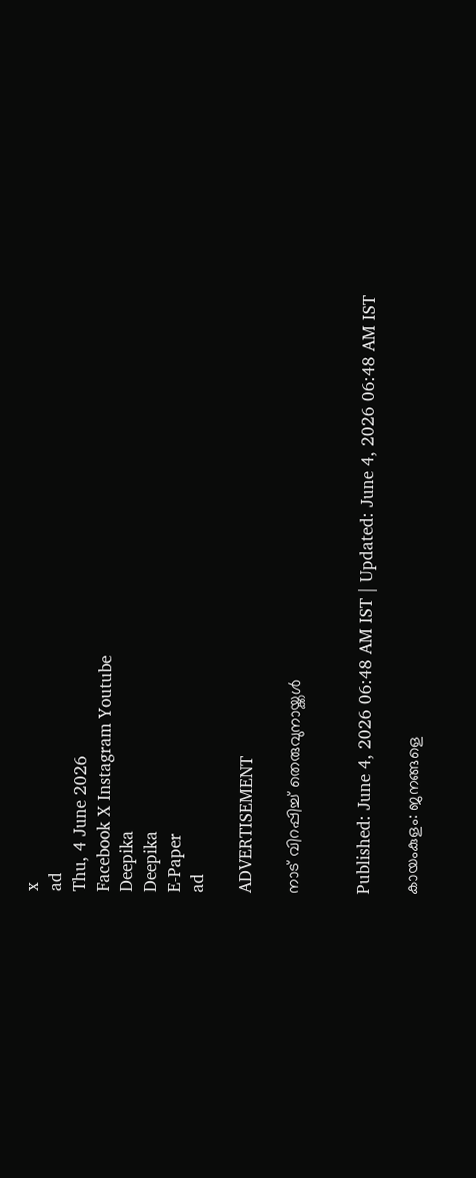x
ad
Thu, 4 June 2026
Facebook X Instagram Youtube
Deepika
Deepika
E-Paper
ad

ADVERTISEMENT

നാട് വിറപ്പിച്ച് തെരുവുനായ്ക്കൾ


Published: June 4, 2026 06:48 AM IST | Updated: June 4, 2026 06:48 AM IST

കായംകുളം: ജനങ്ങളെ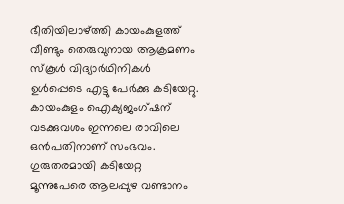ഭീതിയിലാഴ്ത്തി കായംകുളത്ത് വീണ്ടും തെരുവുനായ ആക്രമണം സ്‌കൂൾ വിദ്യാർഥിനികൾ ഉൾപ്പെടെ എട്ടു പേർക്കു കടിയേറ്റു. കായംകുളം ഐക്യജംഗ്‌ഷന് വടക്കുവശം ഇന്നലെ രാവിലെ ഒൻപതിനാണ് സംഭവം. ഗുരുതരമായി കടിയേറ്റ മൂന്നുപേരെ ആലപ്പുഴ വണ്ടാനം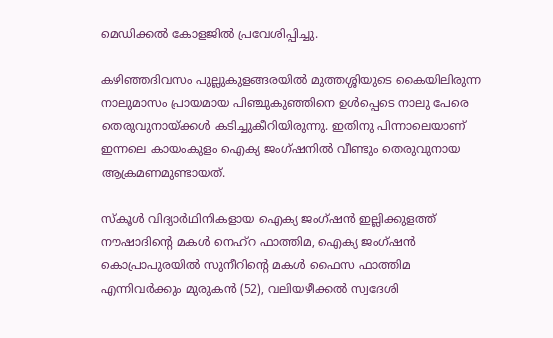മെഡിക്കൽ കോളജിൽ പ്രവേശിപ്പിച്ചു.

കഴിഞ്ഞദിവസം പുല്ലുകുളങ്ങരയിൽ മുത്തശ്ശിയുടെ കൈയിലിരുന്ന നാലുമാസം പ്രായമായ പിഞ്ചുകുഞ്ഞിനെ ഉൾപ്പെടെ നാലു പേരെ തെരുവുനായ്ക്കൾ കടിച്ചുകീറിയിരുന്നു. ഇതിനു പിന്നാലെയാണ് ഇന്നലെ കായംകുളം ഐക്യ ജംഗ്‌ഷനിൽ വീണ്ടും തെരുവുനായ ആക്രമണമുണ്ടായത്.

സ്കൂൾ വിദ്യാർഥിനികളായ ഐക്യ ജംഗ്‌ഷൻ ഇല്ലിക്കുളത്ത് നൗഷാദിന്‍റെ മകൾ നെഹ്‌റ ഫാത്തിമ, ഐക്യ ജംഗ്‌ഷൻ കൊപ്രാപുരയിൽ സുനീറിന്‍റെ മകൾ ഫൈസ ഫാത്തിമ എന്നിവർക്കും മുരുകൻ (52), വലിയഴീക്കൽ സ്വദേശി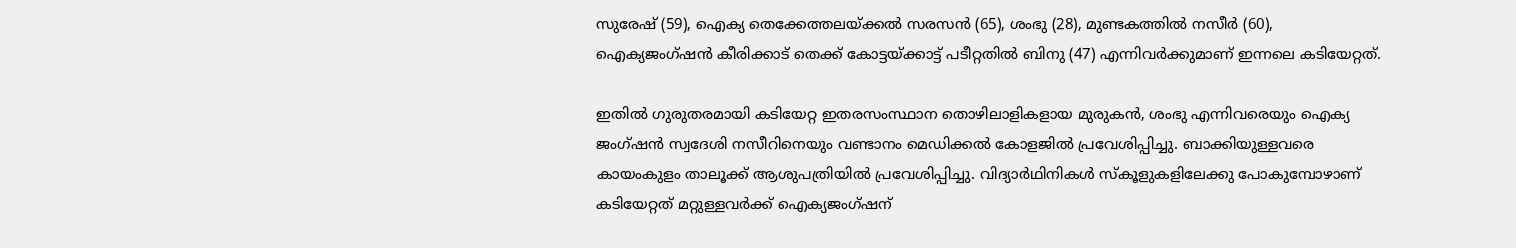സുരേഷ് (59), ഐക്യ തെക്കേത്തലയ്ക്കൽ സരസൻ (65), ശംഭു (28), മുണ്ടകത്തിൽ നസീർ (60), ഐക്യജംഗ്‌ഷൻ കീരിക്കാട് തെക്ക് കോട്ടയ്ക്കാട്ട് പടീറ്റതിൽ ബിനു (47) എന്നിവർക്കുമാണ് ഇന്നലെ കടിയേറ്റത്.

ഇതിൽ ഗുരുതരമായി കടിയേറ്റ ഇതരസംസ്ഥാന തൊഴിലാളികളായ മുരുകൻ, ശംഭു എന്നിവരെയും ഐക്യ ജംഗ്‌ഷൻ സ്വദേശി നസീറിനെയും വണ്ടാനം മെഡിക്കൽ കോളജിൽ പ്രവേശിപ്പിച്ചു. ബാക്കിയുള്ളവരെ കായംകുളം താലൂക്ക് ആശുപത്രിയിൽ പ്രവേശിപ്പിച്ചു. വിദ്യാർഥിനികൾ സ്കൂളുകളിലേക്കു പോകുമ്പോഴാണ് കടിയേറ്റത് മറ്റുള്ളവർക്ക് ഐക്യജംഗ്‌ഷന്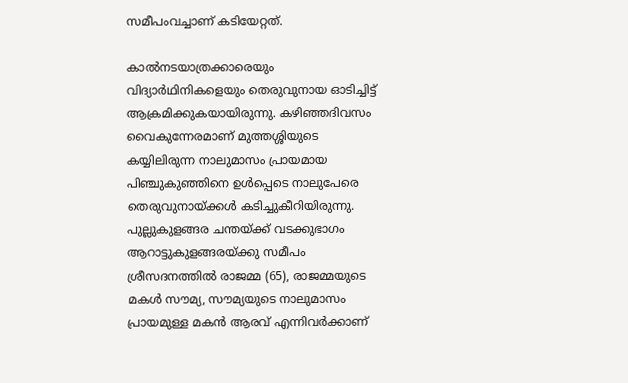സമീപംവച്ചാണ് കടിയേറ്റത്.

കാൽനടയാത്രക്കാരെയും വിദ്യാർഥിനികളെയും തെരുവുനായ ഓടിച്ചിട്ട് ആക്രമിക്കുകയായിരുന്നു. കഴിഞ്ഞദിവസം വൈകുന്നേരമാണ് മുത്തശ്ശിയുടെ കയ്യിലിരുന്ന നാലുമാസം പ്രായമായ പിഞ്ചുകുഞ്ഞിനെ ഉൾപ്പെടെ നാലുപേരെ തെരുവുനായ്ക്കൾ കടിച്ചുകീറിയിരുന്നു. പുല്ലുകുളങ്ങര ചന്തയ്ക്ക് വടക്കുഭാഗം ആറാട്ടുകുളങ്ങരയ്ക്കു സമീപം ശ്രീസദനത്തിൽ രാജമ്മ (65), രാജമ്മയുടെ മകൾ സൗമ്യ, സൗമ്യയുടെ നാലുമാസം പ്രായമുള്ള മകൻ ആരവ് എന്നിവർക്കാണ്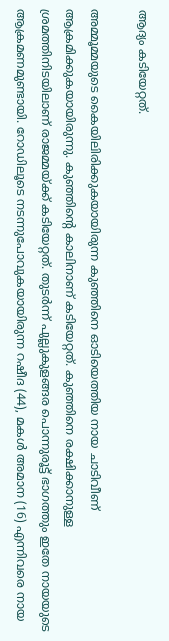ആദ്യം കടിയേറ്റത്.

അമ്മൂമ്മയുടെ കൈയിലിരിക്കുകയായിരുന്ന കുഞ്ഞിനെ ഓടിയെത്തിയ നായ ചാടിവീണ് ആക്രമിക്കുകയായിരുന്നു. കുഞ്ഞിന്‍റെ കാലിനാണ് കടിയേറ്റത്. കുഞ്ഞിനെ രക്ഷിക്കാനുള്ള ശ്രമത്തിനിടയിലാണ് രാജമ്മയ്ക്ക് കടിയേറ്റത്. തുടർന്ന് പുല്ലുകുളങ്ങര പൊന്നുരൂട്ട് ഭാഗത്തും ഇതേ നായയുടെ ആക്രമണമുണ്ടായി. റോഡിലൂടെ നടന്നുപോവുകയായിരുന്ന റഷീദ (44), മകൾ അമാന (16) എന്നിവരെ നായ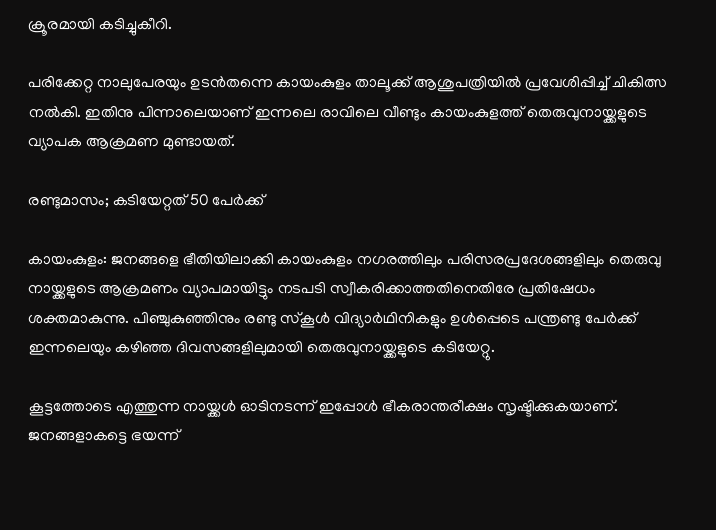ക്രൂരമായി കടിച്ചുകീറി.

പരിക്കേറ്റ നാലുപേരയും ഉടൻതന്നെ കായംകുളം താലൂക്ക് ആശുപത്രിയിൽ പ്രവേശിപ്പിച്ച് ചികിത്സ നൽകി. ഇതിനു പിന്നാലെയാണ് ഇന്നലെ രാവിലെ വീണ്ടും കായംകുളത്ത് തെരുവുനായ്ക്കളുടെ വ്യാപക ആക്രമണ മുണ്ടായത്.

രണ്ടുമാസം; കടിയേറ്റത് 50 പേർക്ക്

കായംകുളം: ജനങ്ങളെ ഭീതിയിലാക്കി കായംകുളം നഗരത്തിലും പരിസരപ്രദേശങ്ങളിലും തെരുവു നായ്ക്കളുടെ ആക്രമണം വ്യാപമായിട്ടും നടപടി സ്വീകരിക്കാത്തതിനെതിരേ പ്രതിഷേധം ശക്തമാകുന്നു. പിഞ്ചുകുഞ്ഞിനും രണ്ടു സ്കൂൾ വിദ്യാർഥിനികളും ഉൾപ്പെടെ പന്ത്രണ്ടു പേർക്ക് ഇന്നലെയും കഴിഞ്ഞ ദിവസങ്ങളിലുമായി തെരുവുനായ്ക്കളുടെ കടിയേറ്റു.

കൂട്ടത്തോടെ എത്തുന്ന നായ്ക്കൾ ഓടിനടന്ന് ഇപ്പോൾ ഭീകരാന്തരീക്ഷം സൃഷ്ടിക്കുകയാണ്. ജനങ്ങളാകട്ടെ ഭയന്ന്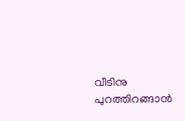വീടിനു പുറത്തിറങ്ങാൻ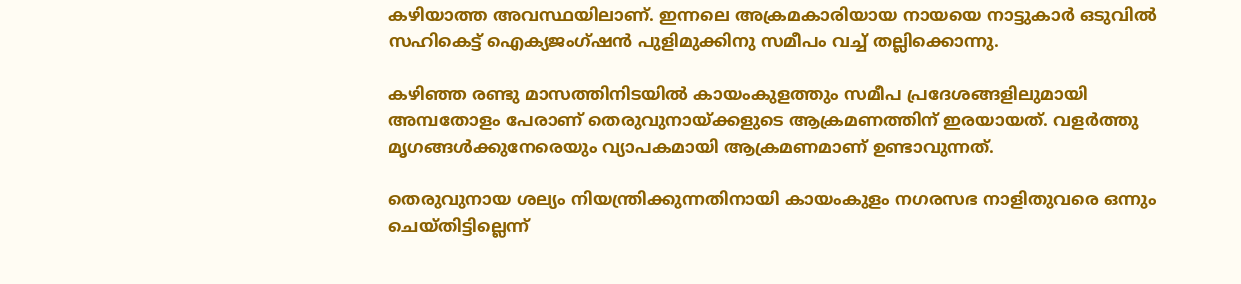കഴിയാത്ത അവസ്ഥയിലാണ്. ഇന്നലെ അക്രമകാരിയായ നായയെ നാട്ടുകാർ ഒടുവിൽ സഹികെട്ട് ഐക്യജംഗ്‌ഷൻ പുളിമുക്കിനു സമീപം വച്ച് തല്ലിക്കൊന്നു.

കഴിഞ്ഞ രണ്ടു മാസത്തിനിടയിൽ കായംകുളത്തും സമീപ പ്രദേശങ്ങളിലുമായി അമ്പതോളം പേരാണ് തെരുവുനായ്ക്കളുടെ ആക്രമണത്തിന് ഇരയായത്. വളർത്തു മൃഗങ്ങൾക്കുനേരെയും വ്യാപകമായി ആക്രമണമാണ് ഉണ്ടാവുന്നത്.

തെരുവുനായ ശല്യം നിയന്ത്രിക്കുന്നതിനായി കായംകുളം നഗരസഭ നാളിതുവരെ ഒന്നും ചെയ്തിട്ടില്ലെന്ന്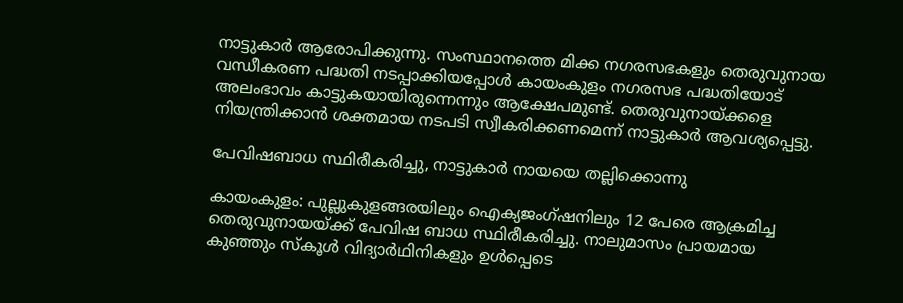നാട്ടുകാർ ആരോപിക്കുന്നു. സംസ്ഥാനത്തെ മിക്ക നഗരസഭകളും തെരുവുനായ വന്ധീകരണ പദ്ധതി നടപ്പാക്കിയപ്പോൾ കായംകുളം നഗരസഭ പദ്ധതിയോട് അലംഭാവം കാട്ടുകയായിരുന്നെന്നും ആക്ഷേപമുണ്ട്. തെരുവുനായ്ക്കളെ നിയന്ത്രിക്കാൻ ശക്തമായ നടപടി സ്വീകരിക്കണമെന്ന് നാട്ടുകാർ ആവശ്യപ്പെട്ടു.

പേവിഷബാധ സ്ഥിരീകരിച്ചു, നാട്ടുകാർ നായയെ തല്ലിക്കൊന്നു

കായംകുളം: പുല്ലുകുളങ്ങരയിലും ഐക്യജംഗ്‌ഷനിലും 12 പേരെ ആക്രമിച്ച തെരുവുനായയ്ക്ക് പേവിഷ ബാധ സ്ഥിരീകരിച്ചു. നാലുമാസം പ്രായമായ കുഞ്ഞും സ്‌കൂൾ വിദ്യാർഥിനികളും ഉൾപ്പെടെ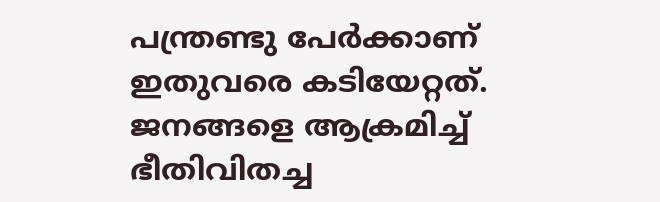പന്ത്രണ്ടു പേർക്കാണ് ഇതുവരെ കടിയേറ്റത്. ജനങ്ങളെ ആക്രമിച്ച് ഭീതിവിതച്ച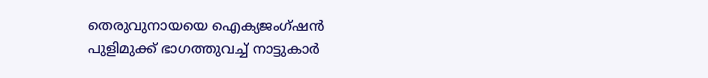തെരുവുനായയെ ഐക്യജംഗ്‌ഷൻ പുളിമുക്ക് ഭാഗത്തുവച്ച് നാട്ടുകാർ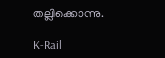തല്ലിക്കൊന്നു.

K-Rail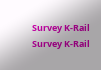Survey K-Rail Survey K-Rail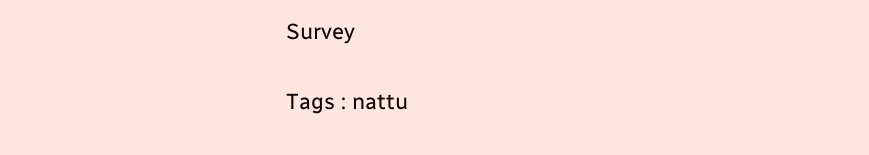Survey

Tags : nattu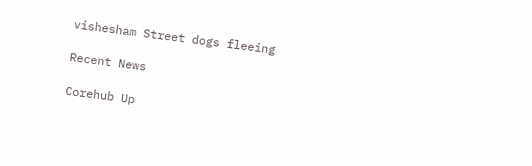vishesham Street dogs fleeing

Recent News

Corehub Up